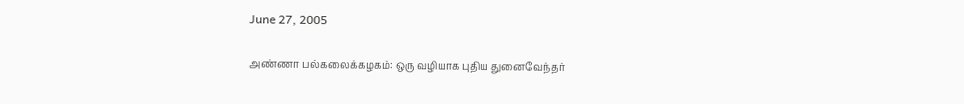June 27, 2005

அண்ணா பல்கலைக்கழகம்: ஒரு வழியாக புதிய துனைவேந்தர்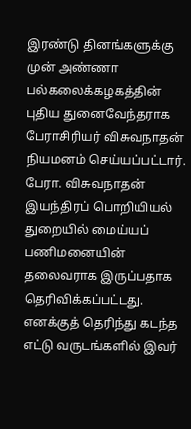இரண்டு தினங்களுக்கு முன் அண்ணா பல்கலைக்கழகத்தின் புதிய துனைவேந்தராக பேராசிரியர் விசுவநாதன் நியமனம் செய்யப்பட்டார். பேரா. விசுவநாதன் இயந்திரப் பொறியியல் துறையில் மைய்யப் பணிமனையின் தலைவராக இருப்பதாக தெரிவிக்கப்பட்டது.
எனக்குத் தெரிந்து கடந்த எட்டு வருடங்களில் இவர்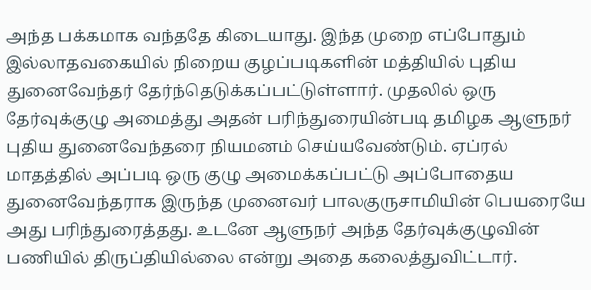அந்த பக்கமாக வந்ததே கிடையாது. இந்த முறை எப்போதும் இல்லாதவகையில் நிறைய குழப்படிகளின் மத்தியில் புதிய துனைவேந்தர் தேர்ந்தெடுக்கப்பட்டுள்ளார். முதலில் ஒரு தேர்வுக்குழு அமைத்து அதன் பரிந்துரையின்படி தமிழக ஆளுநர் புதிய துனைவேந்தரை நியமனம் செய்யவேண்டும். ஏப்ரல் மாதத்தில் அப்படி ஒரு குழு அமைக்கப்பட்டு அப்போதைய துனைவேந்தராக இருந்த முனைவர் பாலகுருசாமியின் பெயரையே அது பரிந்துரைத்தது. உடனே ஆளுநர் அந்த தேர்வுக்குழுவின் பணியில் திருப்தியில்லை என்று அதை கலைத்துவிட்டார்.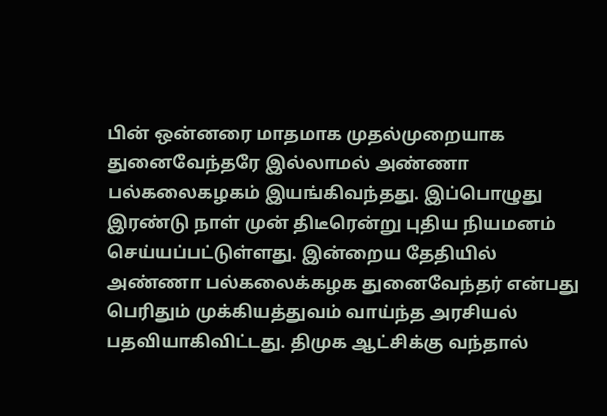பின் ஒன்னரை மாதமாக முதல்முறையாக துனைவேந்தரே இல்லாமல் அண்ணா பல்கலைகழகம் இயங்கிவந்தது. இப்பொழுது இரண்டு நாள் முன் திடீரென்று புதிய நியமனம் செய்யப்பட்டுள்ளது. இன்றைய தேதியில் அண்ணா பல்கலைக்கழக துனைவேந்தர் என்பது பெரிதும் முக்கியத்துவம் வாய்ந்த அரசியல் பதவியாகிவிட்டது. திமுக ஆட்சிக்கு வந்தால்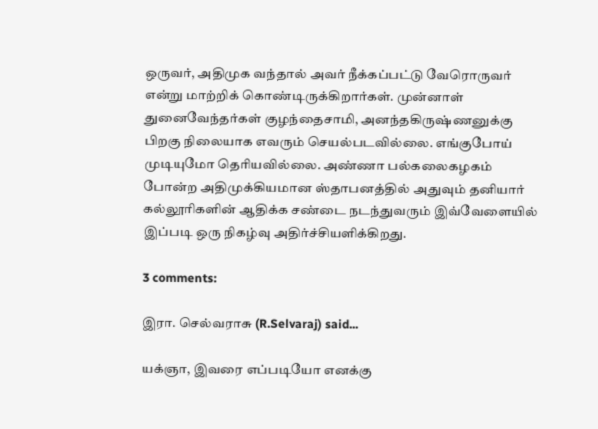ஒருவர், அதிமுக வந்தால் அவர் நீக்கப்பட்டு வேரொருவர் என்று மாற்றிக் கொண்டிருக்கிறார்கள். முன்னாள் துனைவேந்தர்கள் குழந்தைசாமி, அனந்தகிருஷ்ணனுக்கு பிறகு நிலையாக எவரும் செயல்படவில்லை. எங்குபோய் முடியுமோ தெரியவில்லை. அண்ணா பல்கலைகழகம் போன்ற அதிமுக்கியமான ஸ்தாபனத்தில் அதுவும் தனியார் கல்லூரிகளின் ஆதிக்க சண்டை நடந்துவரும் இவ்வேளையில் இப்படி ஒரு நிகழ்வு அதிர்ச்சியளிக்கிறது.

3 comments:

இரா. செல்வராசு (R.Selvaraj) said...

யக்ஞா, இவரை எப்படியோ எனக்கு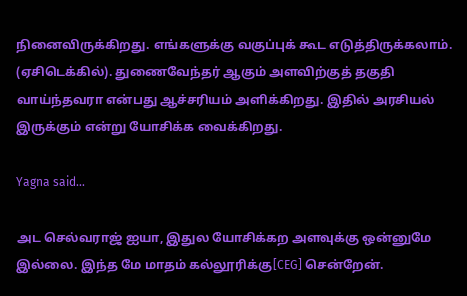நினைவிருக்கிறது. எங்களுக்கு வகுப்புக் கூட எடுத்திருக்கலாம். (ஏசிடெக்கில்). துணைவேந்தர் ஆகும் அளவிற்குத் தகுதி வாய்ந்தவரா என்பது ஆச்சரியம் அளிக்கிறது. இதில் அரசியல் இருக்கும் என்று யோசிக்க வைக்கிறது.

Yagna said...

அட செல்வராஜ் ஐயா, இதுல யோசிக்கற அளவுக்கு ஒன்னுமே இல்லை. இந்த மே மாதம் கல்லூரிக்கு[CEG] சென்றேன்.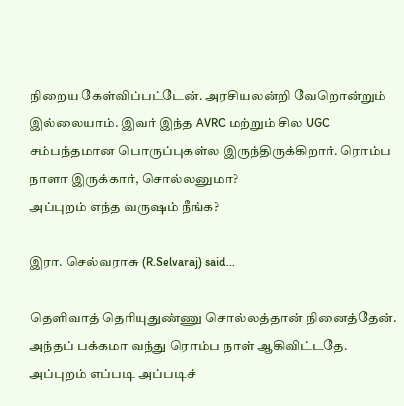நிறைய கேள்விப்பட்டேன். அரசியலன்றி வேறொன்றும் இல்லையாம். இவர் இந்த AVRC மற்றும் சில UGC சம்பந்தமான பொருப்புகள்ல இருந்திருக்கிறார். ரொம்ப நாளா இருக்கார், சொல்லனுமா?
அப்புறம் எந்த வருஷம் நீங்க?

இரா. செல்வராசு (R.Selvaraj) said...

தெளிவாத் தெரியுதுண்ணு சொல்லத்தான் நினைத்தேன். அந்தப் பக்கமா வந்து ரொம்ப நாள் ஆகிவிட்டதே. அப்புறம் எப்படி அப்படிச்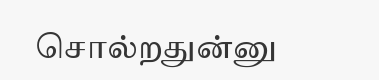சொல்றதுன்னு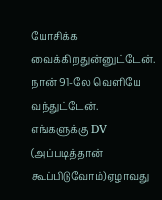யோசிக்க வைக்கிறதுன்னுட்டேன்.
நான் 91-லே வெளியே வந்துட்டேன். எங்களுக்கு DV (அப்படித்தான் கூப்பிடுவோம்)ஏழாவது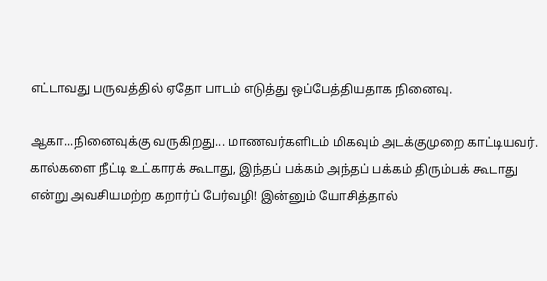எட்டாவது பருவத்தில் ஏதோ பாடம் எடுத்து ஒப்பேத்தியதாக நினைவு.

ஆகா...நினைவுக்கு வருகிறது... மாணவர்களிடம் மிகவும் அடக்குமுறை காட்டியவர். கால்களை நீட்டி உட்காரக் கூடாது, இந்தப் பக்கம் அந்தப் பக்கம் திரும்பக் கூடாது என்று அவசியமற்ற கறார்ப் பேர்வழி! இன்னும் யோசித்தால்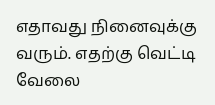எதாவது நினைவுக்கு வரும். எதற்கு வெட்டி வேலை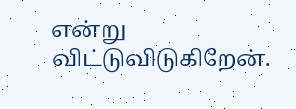என்று விட்டுவிடுகிறேன்.